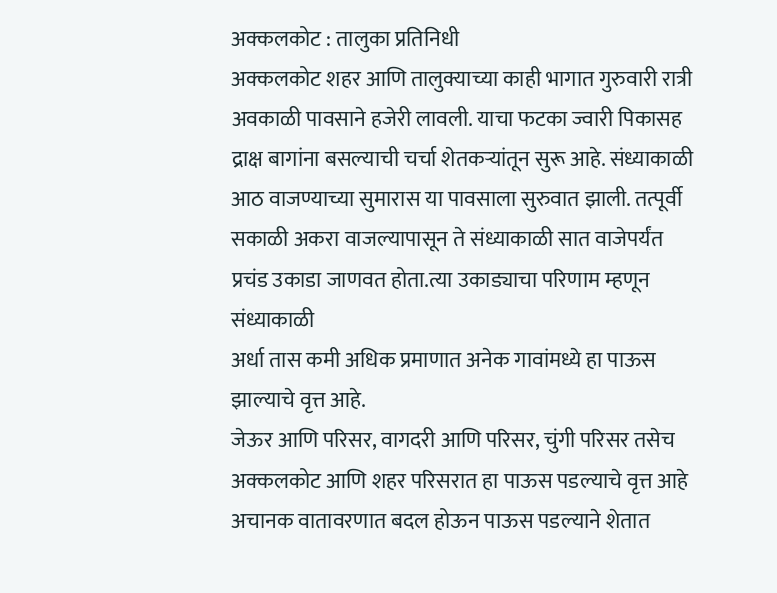अक्कलकोट : तालुका प्रतिनिधी
अक्कलकोट शहर आणि तालुक्याच्या काही भागात गुरुवारी रात्री अवकाळी पावसाने हजेरी लावली. याचा फटका ज्वारी पिकासह द्राक्ष बागांना बसल्याची चर्चा शेतकऱ्यांतून सुरू आहे. संध्याकाळी आठ वाजण्याच्या सुमारास या पावसाला सुरुवात झाली. तत्पूर्वी सकाळी अकरा वाजल्यापासून ते संध्याकाळी सात वाजेपर्यंत प्रचंड उकाडा जाणवत होता.त्या उकाड्याचा परिणाम म्हणून संध्याकाळी
अर्धा तास कमी अधिक प्रमाणात अनेक गावांमध्ये हा पाऊस झाल्याचे वृत्त आहे.
जेऊर आणि परिसर, वागदरी आणि परिसर, चुंगी परिसर तसेच अक्कलकोट आणि शहर परिसरात हा पाऊस पडल्याचे वृत्त आहे अचानक वातावरणात बदल होऊन पाऊस पडल्याने शेतात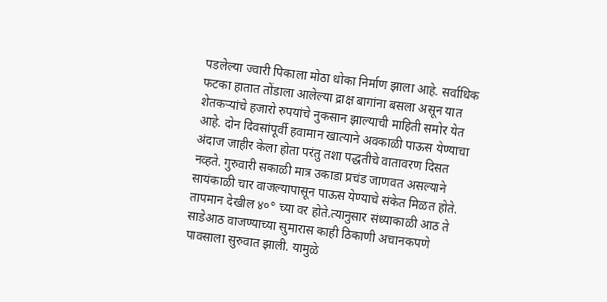पडलेल्या ज्वारी पिकाला मोठा धोका निर्माण झाला आहे. सर्वाधिक फटका हातात तोंडाला आलेल्या द्राक्ष बागांना बसला असून यात शेतकऱ्यांचे हजारो रुपयांचे नुकसान झाल्याची माहिती समोर येत आहे. दोन दिवसांपूर्वी हवामान खात्याने अवकाळी पाऊस येण्याचा अंदाज जाहीर केला होता परंतु तशा पद्धतीचे वातावरण दिसत नव्हते. गुरुवारी सकाळी मात्र उकाडा प्रचंड जाणवत असल्याने सायंकाळी चार वाजल्यापासून पाऊस येण्याचे संकेत मिळत होते. तापमान देखील ४०° च्या वर होते.त्यानुसार संध्याकाळी आठ ते साडेआठ वाजण्याच्या सुमारास काही ठिकाणी अचानकपणे पावसाला सुरुवात झाली. यामुळे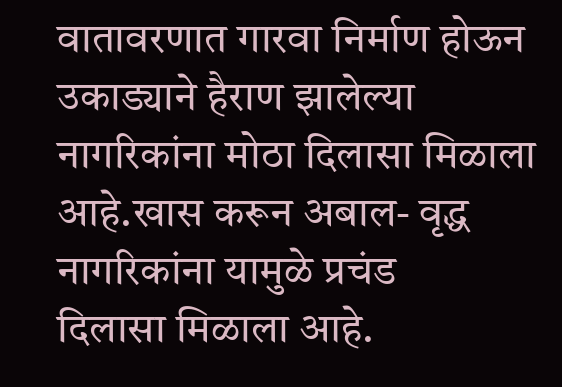वातावरणात गारवा निर्माण होऊन उकाड्याने हैराण झालेल्या नागरिकांना मोठा दिलासा मिळाला आहे.खास करून अबाल- वृद्ध नागरिकांना यामुळे प्रचंड
दिलासा मिळाला आहे.